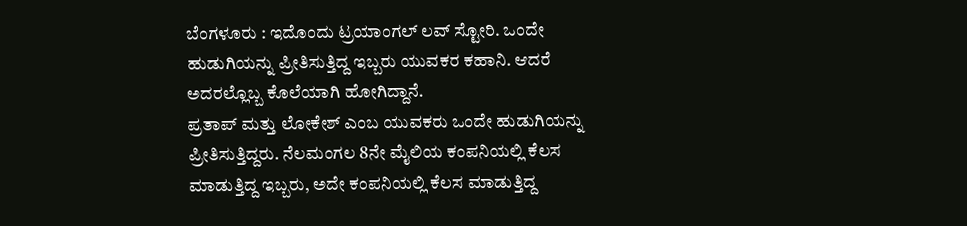ಬೆಂಗಳೂರು : ಇದೊಂದು ಟ್ರಯಾಂಗಲ್ ಲವ್ ಸ್ಟೋರಿ. ಒಂದೇ ಹುಡುಗಿಯನ್ನು ಪ್ರೀತಿಸುತ್ತಿದ್ದ ಇಬ್ಬರು ಯುವಕರ ಕಹಾನಿ. ಆದರೆ ಅದರಲ್ಲೊಬ್ಬ ಕೊಲೆಯಾಗಿ ಹೋಗಿದ್ದಾನೆ.
ಪ್ರತಾಪ್ ಮತ್ತು ಲೋಕೇಶ್ ಎಂಬ ಯುವಕರು ಒಂದೇ ಹುಡುಗಿಯನ್ನು ಪ್ರೀತಿಸುತ್ತಿದ್ದರು. ನೆಲಮಂಗಲ 8ನೇ ಮೈಲಿಯ ಕಂಪನಿಯಲ್ಲಿ ಕೆಲಸ ಮಾಡುತ್ತಿದ್ದ ಇಬ್ಬರು, ಅದೇ ಕಂಪನಿಯಲ್ಲಿ ಕೆಲಸ ಮಾಡುತ್ತಿದ್ದ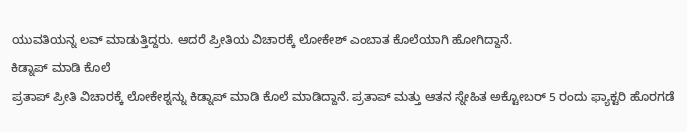ಯುವತಿಯನ್ನ ಲವ್ ಮಾಡುತ್ತಿದ್ದರು. ಆದರೆ ಪ್ರೀತಿಯ ವಿಚಾರಕ್ಕೆ ಲೋಕೇಶ್ ಎಂಬಾತ ಕೊಲೆಯಾಗಿ ಹೋಗಿದ್ದಾನೆ.
ಕಿಡ್ನಾಪ್ ಮಾಡಿ ಕೊಲೆ
ಪ್ರತಾಪ್ ಪ್ರೀತಿ ವಿಚಾರಕ್ಕೆ ಲೋಕೇಶ್ನನ್ನು ಕಿಡ್ನಾಪ್ ಮಾಡಿ ಕೊಲೆ ಮಾಡಿದ್ದಾನೆ. ಪ್ರತಾಪ್ ಮತ್ತು ಆತನ ಸ್ನೇಹಿತ ಅಕ್ಟೋಬರ್ 5 ರಂದು ಫ್ಯಾಕ್ಟರಿ ಹೊರಗಡೆ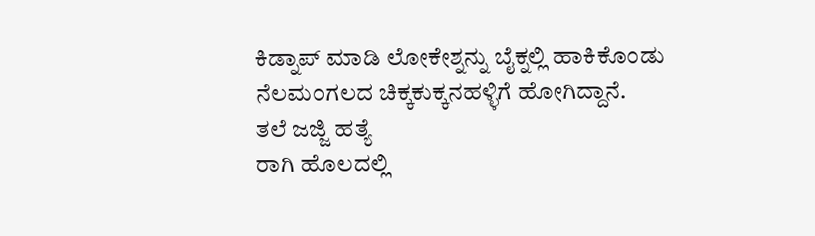ಕಿಡ್ನಾಪ್ ಮಾಡಿ ಲೋಕೇಶ್ನನ್ನು ಬೈಕ್ನಲ್ಲಿ ಹಾಕಿಕೊಂಡು ನೆಲಮಂಗಲದ ಚಿಕ್ಕಕುಕ್ಕನಹಳ್ಳಿಗೆ ಹೋಗಿದ್ದಾನೆ.
ತಲೆ ಜಜ್ಜಿ ಹತ್ಯೆ
ರಾಗಿ ಹೊಲದಲ್ಲಿ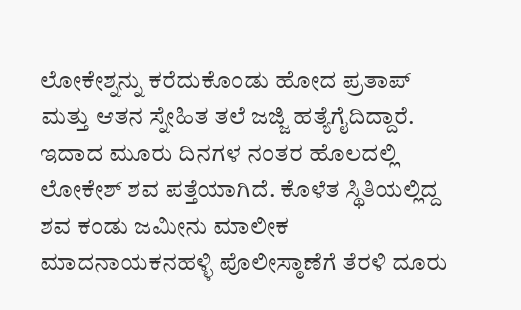ಲೋಕೇಶ್ನನ್ನು ಕರೆದುಕೊಂಡು ಹೋದ ಪ್ರತಾಪ್ ಮತ್ತು ಆತನ ಸ್ನೇಹಿತ ತಲೆ ಜಜ್ಜಿ ಹತ್ಯೆಗೈದಿದ್ದಾರೆ. ಇದಾದ ಮೂರು ದಿನಗಳ ನಂತರ ಹೊಲದಲ್ಲಿ ಲೋಕೇಶ್ ಶವ ಪತ್ತೆಯಾಗಿದೆ. ಕೊಳೆತ ಸ್ಥಿತಿಯಲ್ಲಿದ್ದ ಶವ ಕಂಡು ಜಮೀನು ಮಾಲೀಕ ಮಾದನಾಯಕನಹಳ್ಳಿ ಪೊಲೀಸ್ಠಾಣೆಗೆ ತೆರಳಿ ದೂರು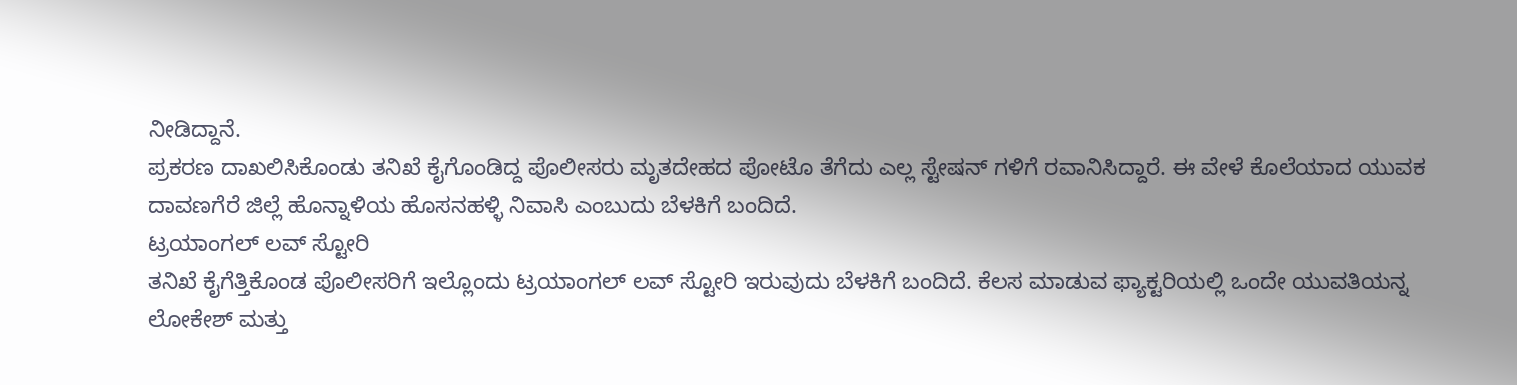ನೀಡಿದ್ದಾನೆ.
ಪ್ರಕರಣ ದಾಖಲಿಸಿಕೊಂಡು ತನಿಖೆ ಕೈಗೊಂಡಿದ್ದ ಪೊಲೀಸರು ಮೃತದೇಹದ ಪೋಟೊ ತೆಗೆದು ಎಲ್ಲ ಸ್ಟೇಷನ್ ಗಳಿಗೆ ರವಾನಿಸಿದ್ದಾರೆ. ಈ ವೇಳೆ ಕೊಲೆಯಾದ ಯುವಕ ದಾವಣಗೆರೆ ಜಿಲ್ಲೆ ಹೊನ್ನಾಳಿಯ ಹೊಸನಹಳ್ಳಿ ನಿವಾಸಿ ಎಂಬುದು ಬೆಳಕಿಗೆ ಬಂದಿದೆ.
ಟ್ರಯಾಂಗಲ್ ಲವ್ ಸ್ಟೋರಿ
ತನಿಖೆ ಕೈಗೆತ್ತಿಕೊಂಡ ಪೊಲೀಸರಿಗೆ ಇಲ್ಲೊಂದು ಟ್ರಯಾಂಗಲ್ ಲವ್ ಸ್ಟೋರಿ ಇರುವುದು ಬೆಳಕಿಗೆ ಬಂದಿದೆ. ಕೆಲಸ ಮಾಡುವ ಫ್ಯಾಕ್ಟರಿಯಲ್ಲಿ ಒಂದೇ ಯುವತಿಯನ್ನ ಲೋಕೇಶ್ ಮತ್ತು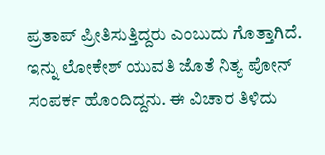ಪ್ರತಾಪ್ ಪ್ರೀತಿಸುತ್ತಿದ್ದರು ಎಂಬುದು ಗೊತ್ತಾಗಿದೆ.
ಇನ್ನು ಲೋಕೇಶ್ ಯುವತಿ ಜೊತೆ ನಿತ್ಯ ಪೋನ್ ಸಂಪರ್ಕ ಹೊಂದಿದ್ದನು. ಈ ವಿಚಾರ ತಿಳಿದು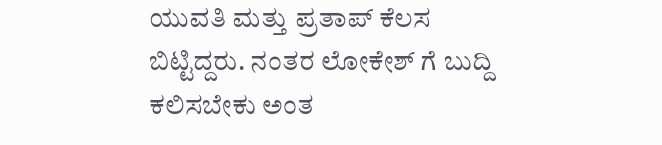ಯುವತಿ ಮತ್ತು ಪ್ರತಾಪ್ ಕೆಲಸ ಬಿಟ್ಟಿದ್ದರು. ನಂತರ ಲೋಕೇಶ್ ಗೆ ಬುದ್ದಿ ಕಲಿಸಬೇಕು ಅಂತ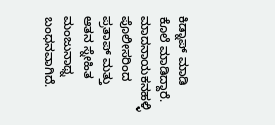ಕಿಡ್ನಾಪ್ ಮಾಡಿ ಕೊಲೆ ಮಾಡಿದ್ದಾರೆ.
ಮಾದನಾಯಕನಹಳ್ಳಿ ಪೊಲೀಸರಿಂದ ಪ್ರತಾಪ್ ಮತ್ತು ಆತನ ಸ್ನೇಹಿತ ಮಂಜುನಾಥ್ನ ಬಂಧನವಾಗಿದೆ.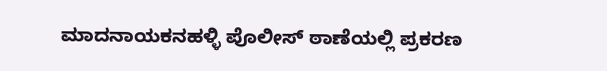ಮಾದನಾಯಕನಹಳ್ಳಿ ಪೊಲೀಸ್ ಠಾಣೆಯಲ್ಲಿ ಪ್ರಕರಣ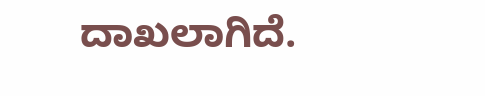ದಾಖಲಾಗಿದೆ.